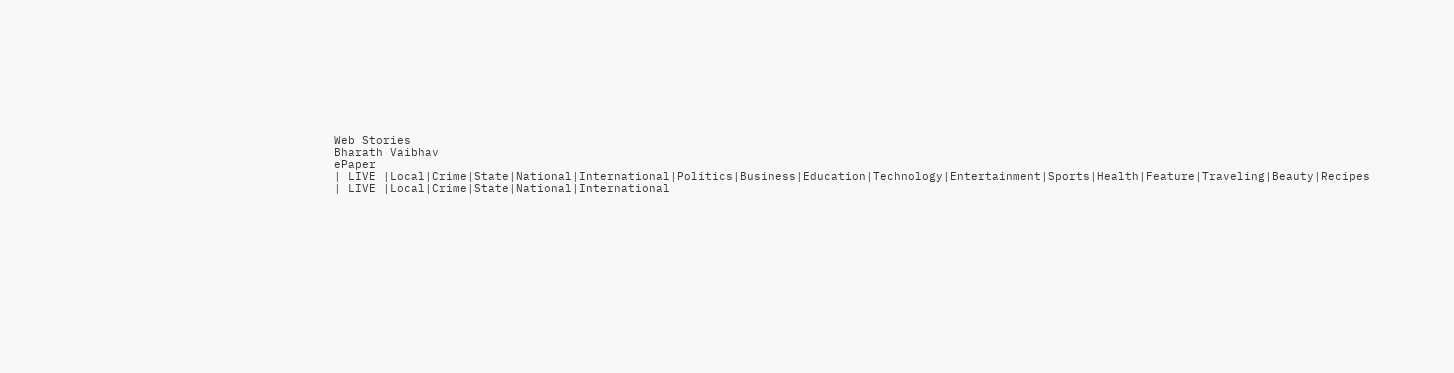Web Stories
Bharath Vaibhav
ePaper
| LIVE |Local|Crime|State|National|International|Politics|Business|Education|Technology|Entertainment|Sports|Health|Feature|Traveling|Beauty|Recipes
| LIVE |Local|Crime|State|National|International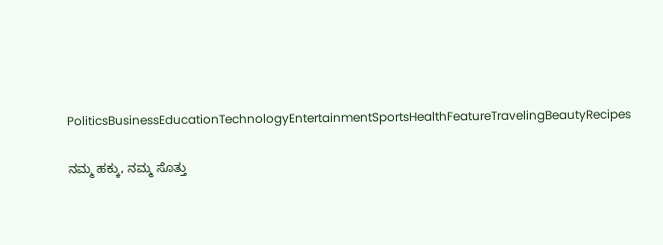PoliticsBusinessEducationTechnologyEntertainmentSportsHealthFeatureTravelingBeautyRecipes

ನಮ್ಮ ಹಕ್ಕು, ನಮ್ಮ ಸೊತ್ತು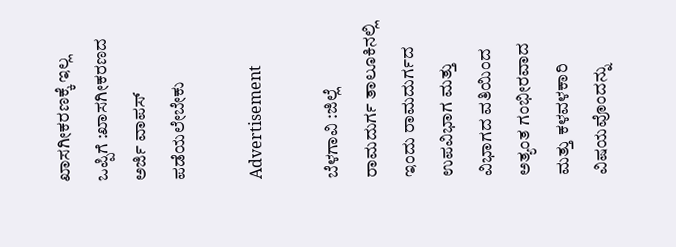ಖಾಸಗೀಕರಣಕ್ಕೆ ಇಲ್ಲ ಒಪ್ಪಿಗೆ :ಖಾಸಗೀಕರಣದ ಅರ್ಜಿ ವಾಪಸ್ ಪಡೆಯಲೇಬೇಕು

Advertisement

ಬೆಳಗಾವಿ :ಜಿಲ್ಲೆ ರಾಮದುರ್ಗ ತಾಲೂಕಿನಲ್ಲಿ ಇಂದು ರಾಮದುರ್ಗದ  ಉಪವಿಭಾಗ ಮತ್ತು ವಿಭಾಗದ ವತಿಯಿಂದ ಅತ್ಯಂತ ಗಂಭೀರವಾದ ಮತ್ತು ಕಳವಳಕಾರಿ ವಿಷಯವೊಂದನ್ನು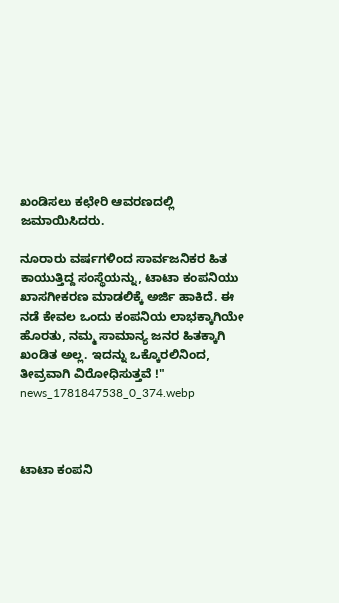ಖಂಡಿಸಲು ಕಛೇರಿ ಆವರಣದಲ್ಲಿ ಜಮಾಯಿಸಿದರು.

ನೂರಾರು ವರ್ಷಗಳಿಂದ ಸಾರ್ವಜನಿಕರ ಹಿತ ಕಾಯುತ್ತಿದ್ದ ಸಂಸ್ಥೆಯನ್ನು, ಟಾಟಾ ಕಂಪನಿಯು ಖಾಸಗೀಕರಣ ಮಾಡಲಿಕ್ಕೆ ಅರ್ಜಿ ಹಾಕಿದೆ. ಈ ನಡೆ ಕೇವಲ ಒಂದು ಕಂಪನಿಯ ಲಾಭಕ್ಕಾಗಿಯೇ ಹೊರತು, ನಮ್ಮ ಸಾಮಾನ್ಯ ಜನರ ಹಿತಕ್ಕಾಗಿ ಖಂಡಿತ ಅಲ್ಲ. ಇದನ್ನು ಒಕ್ಕೊರಲಿನಿಂದ, ತೀವ್ರವಾಗಿ ವಿರೋಧಿಸುತ್ತವೆ !"
news_1781847538_0_374.webp



ಟಾಟಾ ಕಂಪನಿ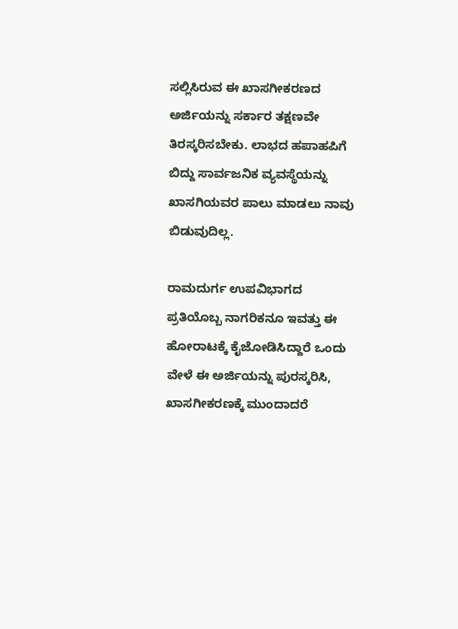ಸಲ್ಲಿಸಿರುವ ಈ ಖಾಸಗೀಕರಣದ ಅರ್ಜಿಯನ್ನು ಸರ್ಕಾರ ತಕ್ಷಣವೇ ತಿರಸ್ಕರಿಸಬೇಕು. ಲಾಭದ ಹಪಾಹಪಿಗೆ ಬಿದ್ದು ಸಾರ್ವಜನಿಕ ವ್ಯವಸ್ಥೆಯನ್ನು ಖಾಸಗಿಯವರ ಪಾಲು ಮಾಡಲು ನಾವು ಬಿಡುವುದಿಲ್ಲ.

ರಾಮದುರ್ಗ ಉಪವಿಭಾಗದ ಪ್ರತಿಯೊಬ್ಬ ನಾಗರಿಕನೂ ಇವತ್ತು ಈ ಹೋರಾಟಕ್ಕೆ ಕೈಜೋಡಿಸಿದ್ದಾರೆ ಒಂದು ವೇಳೆ ಈ ಅರ್ಜಿಯನ್ನು ಪುರಸ್ಕರಿಸಿ, ಖಾಸಗೀಕರಣಕ್ಕೆ ಮುಂದಾದರೆ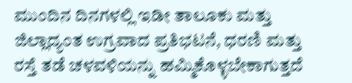ಮುಂದಿನ ದಿನಗಳಲ್ಲಿ ಇಡೀ ತಾಲೂಕು ಮತ್ತು ಜಿಲ್ಲಾದ್ಯಂತ ಉಗ್ರವಾದ ಪ್ರತಿಭಟನೆ, ಧರಣಿ ಮತ್ತು ರಸ್ತೆ ತಡೆ ಚಳವಳಿಯನ್ನು ಹಮ್ಮಿಕೊಳ್ಳಬೇಕಾಗುತ್ತದೆ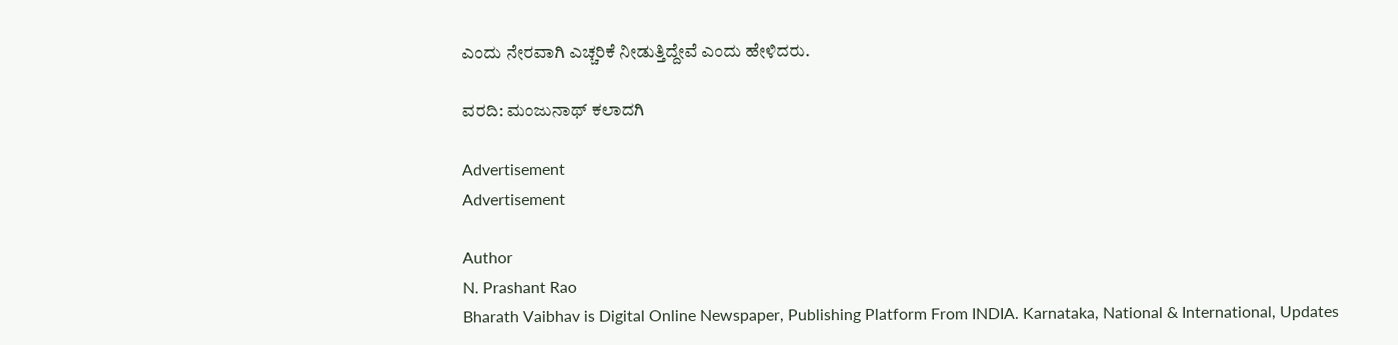ಎಂದು ನೇರವಾಗಿ ಎಚ್ಚರಿಕೆ ನೀಡುತ್ತಿದ್ದೇವೆ ಎಂದು ಹೇಳಿದರು.

ವರದಿ: ಮಂಜುನಾಥ್ ಕಲಾದಗಿ

Advertisement
Advertisement

Author
N. Prashant Rao
Bharath Vaibhav is Digital Online Newspaper, Publishing Platform From INDIA. Karnataka, National & International, Updates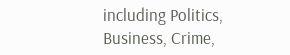including Politics, Business, Crime,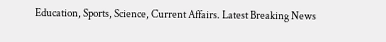Education, Sports, Science, Current Affairs. Latest Breaking News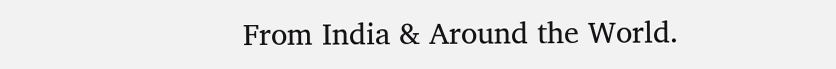From India & Around the World.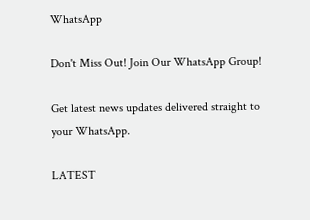WhatsApp

Don't Miss Out! Join Our WhatsApp Group!

Get latest news updates delivered straight to your WhatsApp.

LATEST